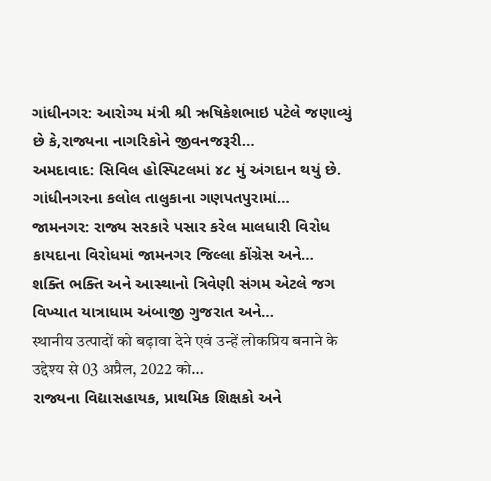ગાંધીનગર: આરોગ્ય મંત્રી શ્રી ઋષિકેશભાઇ પટેલે જણાવ્યું છે કે,રાજ્યના નાગરિકોને જીવનજરૂરી…
અમદાવાદ: સિવિલ હોસ્પિટલમાં ૪૮ મું અંગદાન થયું છે. ગાંધીનગરના કલોલ તાલુકાના ગણપતપુરામાં…
જામનગર: રાજ્ય સરકારે પસાર કરેલ માલધારી વિરોધ કાયદાના વિરોધમાં જામનગર જિલ્લા કોંગ્રેસ અને…
શક્તિ ભક્તિ અને આસ્થાનો ત્રિવેણી સંગમ એટલે જગ વિખ્યાત યાત્રાધામ અંબાજી ગુજરાત અને…
स्थानीय उत्पादों को बढ़ावा देने एवं उन्हें लोकप्रिय बनाने के उद्देश्य से 03 अप्रैल, 2022 को…
રાજ્યના વિદ્યાસહાયક, પ્રાથમિક શિક્ષકો અને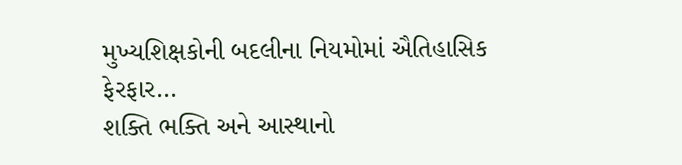મુખ્યશિક્ષકોની બદલીના નિયમોમાં ઐતિહાસિક ફેરફાર…
શક્તિ ભક્તિ અને આસ્થાનો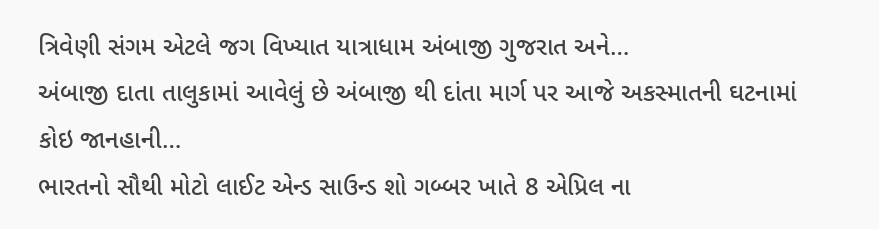ત્રિવેણી સંગમ એટલે જગ વિખ્યાત યાત્રાધામ અંબાજી ગુજરાત અને…
અંબાજી દાતા તાલુકામાં આવેલું છે અંબાજી થી દાંતા માર્ગ પર આજે અકસ્માતની ઘટનામાં કોઇ જાનહાની…
ભારતનો સૌથી મોટો લાઈટ એન્ડ સાઉન્ડ શો ગબ્બર ખાતે 8 એપ્રિલ ના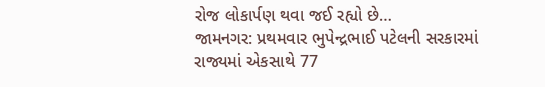રોજ લોકાર્પણ થવા જઈ રહ્યો છે…
જામનગર: પ્રથમવાર ભુપેન્દ્રભાઈ પટેલની સરકારમાં રાજ્યમાં એકસાથે 77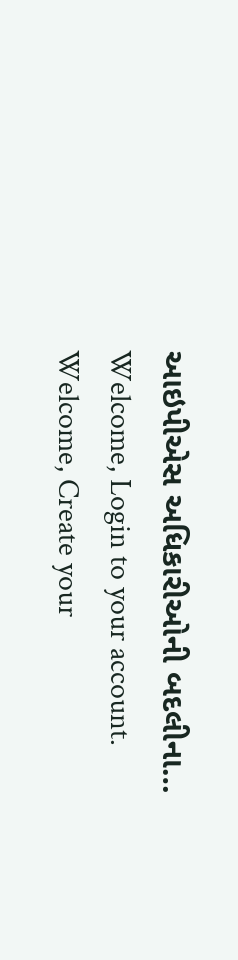આઇપીએસ અધિકારીઓની બદલીના…
Welcome, Login to your account.
Welcome, Create your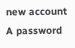new account
A password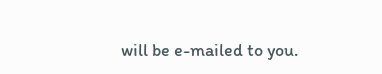will be e-mailed to you.